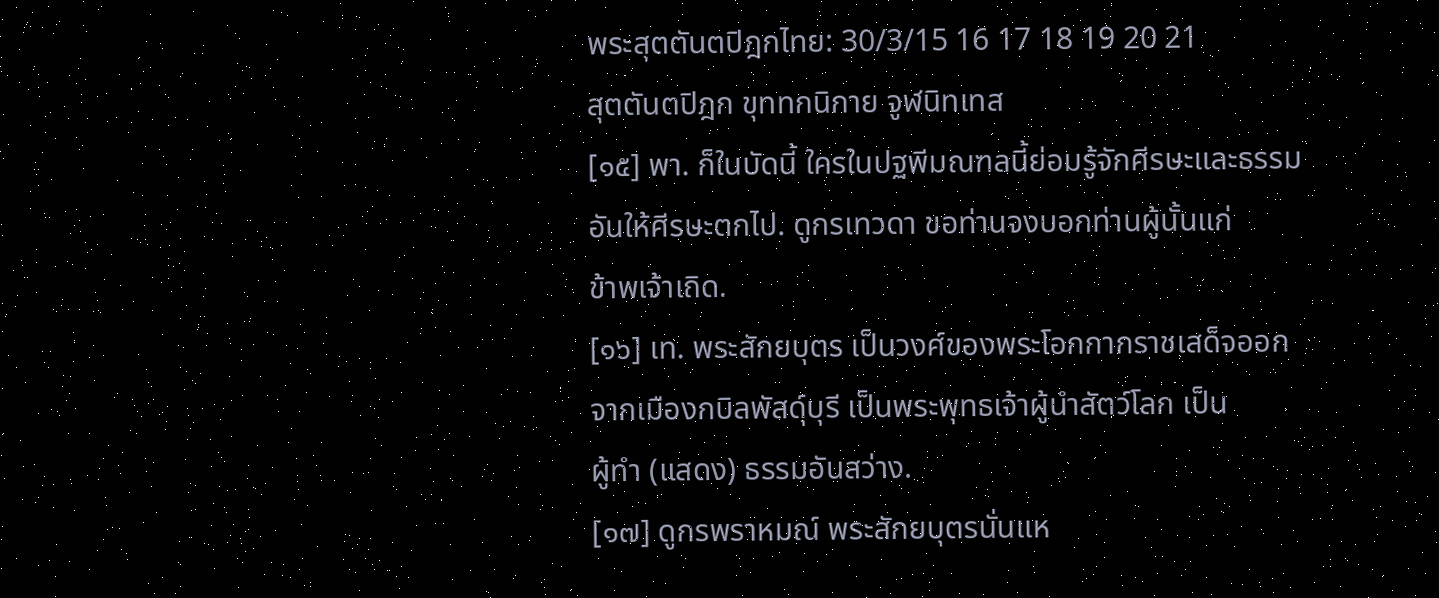พระสุตตันตปิฎกไทย: 30/3/15 16 17 18 19 20 21
สุตตันตปิฎก ขุททกนิกาย จูฬนิทเทส
[๑๕] พา. ก็ในบัดนี้ ใครในปฐพีมณฑลนี้ย่อมรู้จักศีรษะและธรรม
อันให้ศีรษะตกไป. ดูกรเทวดา ขอท่านจงบอกท่านผู้นั้นแก่
ข้าพเจ้าเถิด.
[๑๖] เท. พระสักยบุตร เป็นวงศ์ของพระโอกกากราชเสด็จออก
จากเมืองกบิลพัสดุ์บุรี เป็นพระพุทธเจ้าผู้นำสัตว์โลก เป็น
ผู้ทำ (แสดง) ธรรมอันสว่าง.
[๑๗] ดูกรพราหมณ์ พระสักยบุตรนั่นแห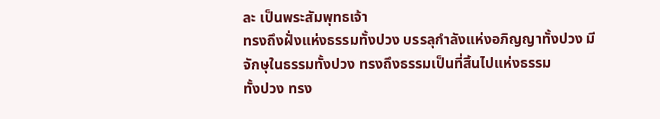ละ เป็นพระสัมพุทธเจ้า
ทรงถึงฝั่งแห่งธรรมทั้งปวง บรรลุกำลังแห่งอภิญญาทั้งปวง มี
จักษุในธรรมทั้งปวง ทรงถึงธรรมเป็นที่สิ้นไปแห่งธรรม
ทั้งปวง ทรง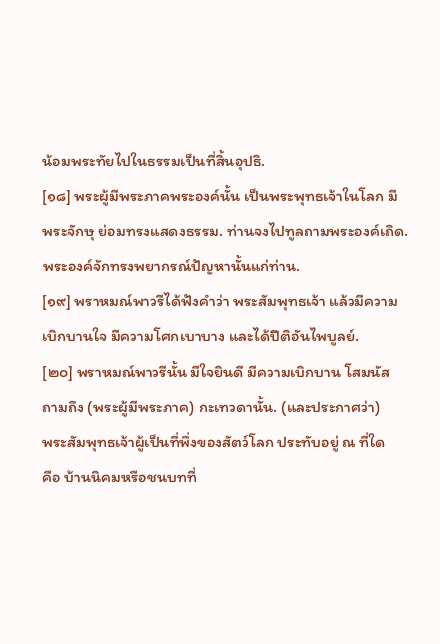น้อมพระทัยไปในธรรมเป็นที่สิ้นอุปธิ.
[๑๘] พระผู้มีพระภาคพระองค์นั้น เป็นพระพุทธเจ้าในโลก มี
พระจักษุ ย่อมทรงแสดงธรรม. ท่านจงไปทูลถามพระองค์เถิด.
พระองค์จักทรงพยากรณ์ปัญหานั้นแก่ท่าน.
[๑๙] พราหมณ์พาวรีได้ฟังคำว่า พระสัมพุทธเจ้า แล้วมีความ
เบิกบานใจ มีความโศกเบาบาง และได้ปีติอันไพบูลย์.
[๒๐] พราหมณ์พาวรีนั้น มีใจยินดี มีความเบิกบาน โสมนัส
ถามถึง (พระผู้มีพระภาค) กะเทวดานั้น. (และประกาศว่า)
พระสัมพุทธเจ้าผู้เป็นที่พึ่งของสัตว์โลก ประทับอยู่ ณ ที่ใด
คือ บ้านนิคมหรือชนบทที่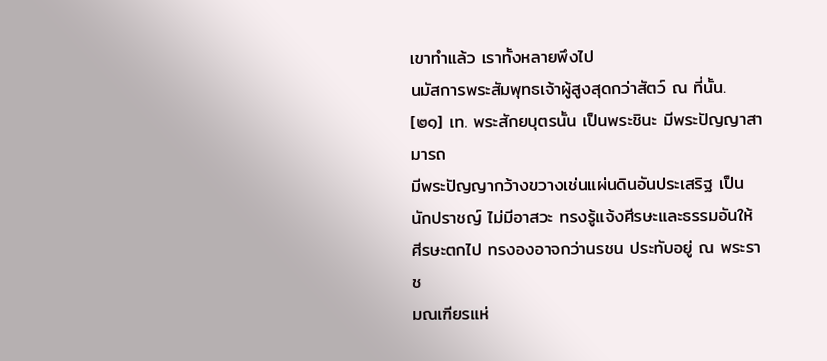เขาทำแล้ว เราทั้งหลายพึงไป
นมัสการพระสัมพุทธเจ้าผู้สูงสุดกว่าสัตว์ ณ ที่นั้น.
[๒๑] เท. พระสักยบุตรนั้น เป็นพระชินะ มีพระปัญญาสามารถ
มีพระปัญญากว้างขวางเช่นแผ่นดินอันประเสริฐ เป็น
นักปราชญ์ ไม่มีอาสวะ ทรงรู้แจ้งศีรษะและธรรมอันให้
ศีรษะตกไป ทรงองอาจกว่านรชน ประทับอยู่ ณ พระราช
มณเฑียรแห่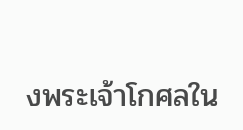งพระเจ้าโกศลใน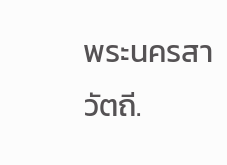พระนครสาวัตถี.